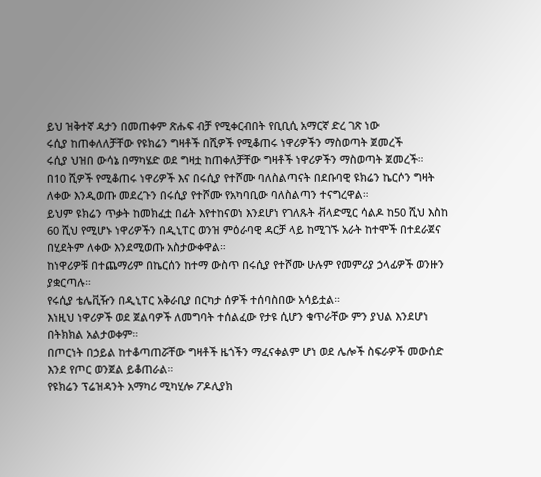ይህ ዝቅተኛ ዳታን በመጠቀም ጽሑፍ ብቻ የሚቀርብበት የቢቢሲ አማርኛ ድረ ገጽ ነው
ሩሲያ ከጠቀለለቻቸው የዩክሬን ግዛቶች በሺዎች የሚቆጠሩ ነዋሪዎችን ማስወጣት ጀመረች
ሩሲያ ህዝበ ውሳኔ በማካሄድ ወደ ግዛቷ ከጠቀለቻቸው ግዛቶች ነዋሪዎችን ማስወጣት ጀመረች።
በ10 ሺዎች የሚቆጠሩ ነዋሪዎች እና በሩሲያ የተሾሙ ባለስልጣናት በደቡባዊ ዩክሬን ኬርሶን ግዛት ለቀው እንዲወጡ መደረጉን በሩሲያ የተሾሙ የአካባቢው ባለስልጣን ተናግረዋል።
ይህም ዩክሬን ጥቃት ከመክፈቷ በፊት እየተከናወነ እንደሆነ የገለጹት ቭላድሚር ሳልዶ ከ50 ሺህ እስከ 60 ሺህ የሚሆኑ ነዋሪዎችን በዲኒፐር ወንዝ ምዕራባዊ ዳርቻ ላይ ከሚገኙ አራት ከተሞች በተደራጀና በሂደትም ለቀው እንደሚወጡ አስታውቀዋል።
ከነዋሪዎቹ በተጨማሪም በኬርሰን ከተማ ውስጥ በሩሲያ የተሾሙ ሁሉም የመምሪያ ኃላፊዎች ወንዙን ያቋርጣሉ።
የሩሲያ ቴሌቪዥን በዲኒፐር አቅራቢያ በርካታ ሰዎች ተሰባስበው አሳይቷል።
እነዚህ ነዋሪዎች ወደ ጀልባዎች ለመግባት ተሰልፈው የታዩ ሲሆን ቁጥራቸው ምን ያህል እንደሆነ በትክክል አልታወቀም።
በጦርነት በኃይል ከተቆጣጠሯቸው ግዛቶች ዜጎችን ማፈናቀልም ሆነ ወደ ሌሎች ስፍራዎች መውሰድ እንደ የጦር ወንጀል ይቆጠራል።
የዩክሬን ፕሬዝዳንት አማካሪ ሚካሂሎ ፖዶሊያክ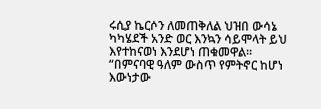ሩሲያ ኬርሶን ለመጠቅለል ህዝበ ውሳኔ ካካሄደች አንድ ወር እንኳን ሳይሞላት ይህ እየተከናወነ እንደሆነ ጠቁመዋል።
“በምናባዊ ዓለም ውስጥ የምትኖር ከሆነ እውነታው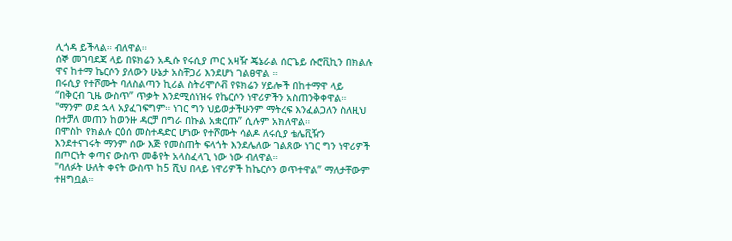ሊጎዳ ይችላል። ብለዋል።
ሰኞ መገባደጃ ላይ በዩክሬን አዲሱ የሩሲያ ጦር አዛዥ ጄኔራል ሰርጌይ ሱሮቪኪን በክልሉ ዋና ከተማ ኬርሶን ያለውን ሁኔታ አስቸጋሪ እንደሆነ ገልፀዋል ።
በሩሲያ የተሾሙት ባለስልጣን ኪሪል ስትሪሞሶቭ የዩክሬን ሃይሎች በከተማዋ ላይ “በቅርብ ጊዜ ውስጥ” ጥቃት እንደሚሰነዝሩ የኬርሶን ነዋሪዎችን አስጠንቅቀዋል።
"ማንም ወደ ኋላ አያፈገፍግም። ነገር ግን ህይወታችሁንም ማትረፍ እንፈልጋለን ስለዚህ በተቻለ መጠን ከወንዙ ዳርቻ በግራ በኩል አቋርጡ” ሲሉም አክለዋል።
በሞስኮ የክልሉ ርዕሰ መስተዳድር ሆነው የተሾሙት ሳልዶ ለሩሲያ ቴሌቪዥን እንደተናገሩት ማንም ሰው እጅ የመስጠት ፍላጎት እንደሌለው ገልጸው ነገር ግን ነዋሪዎች በጦርነት ቀጣና ውስጥ መቆየት አላስፈላጊ ነው ነው ብለዋል።
"ባለፉት ሁለት ቀናት ውስጥ ከ5 ሺህ በላይ ነዋሪዎች ከኬርሶን ወጥተዋል” ማለታቸውም ተዘግቧል።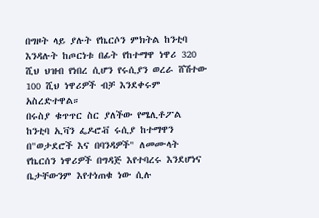በግዞት ላይ ያሉት የኬርሶን ምክትል ከንቲባ እንዳሉት ከጦርነቱ በፊት የከተማዋ ነዋሪ 320 ሺህ ህዝብ የነበረ ሲሆን የሩሲያን ወረራ ሸሽተው 100 ሺህ ነዋሪዎች ብቻ እንደቀሩም አስረድተዋል።
በሩስያ ቁጥጥር ስር ያለችው የሜሊቶፖል ከንቲባ ኢቫን ፌዶሮቭ ሩሲያ ከተማዋን በ"ወታደሮች እና በባንዳዎች" ለመሙላት የኬርሰን ነዋሪዎች በግዳጅ እየተባረሩ እንደሆነና ቤታቸውንም እየተነጠቁ ነው ሲሉ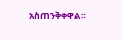አስጠንቅቀዋል።